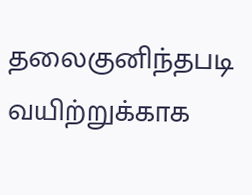தலைகுனிந்தபடி வயிற்றுக்காக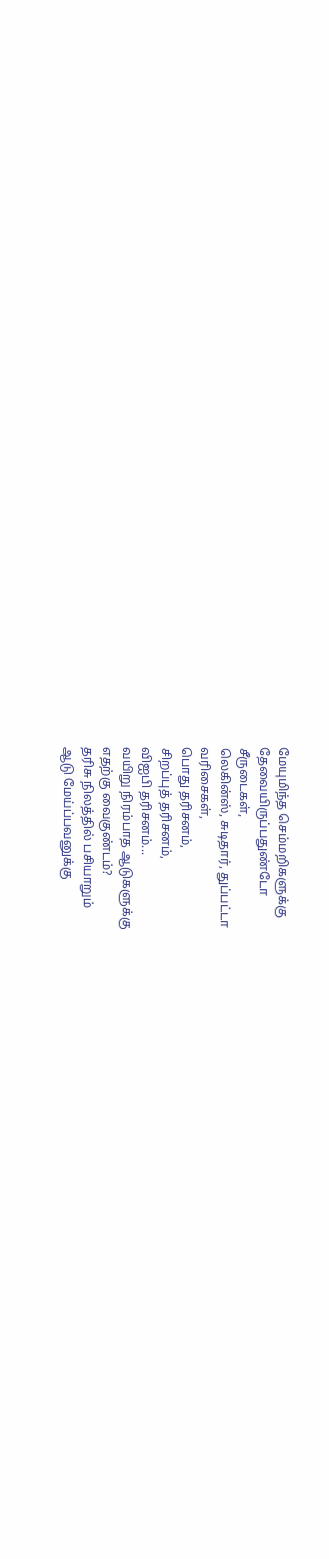மேயுமிந்த செம்மறிகளுக்கு
தேவையிருப்பதுண்டோ
சீருடைகள்,
லெகின்ஸ், சுடிதார், துப்பட்டா
வரிசைகள்,
பொது தரிசனம்,
சிறப்புத் தரிசனம்,
விஐபி தரிசனம்...
வயிறு நிரம்பாத ஆடுகளுக்கு
எதற்கு வைகுண்டம்?
தரிசு நிலத்தில் பசியாறும்
ஆடு மேய்ப்பவனுக்கு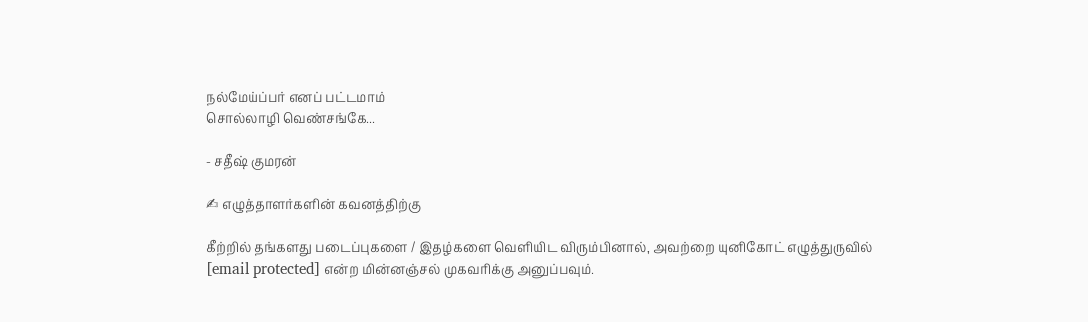நல்மேய்ப்பர் எனப் பட்டமாம்
சொல்லாழி வெண்சங்கே...

- சதீஷ் குமரன்

✍ எழுத்தாளர்களின் கவனத்திற்கு

கீற்றில் தங்களது படைப்புகளை / இதழ்களை வெளியிட விரும்பினால், அவற்றை யுனிகோட் எழுத்துருவில் [email protected] என்ற மின்னஞ்சல் முகவரிக்கு அனுப்பவும்.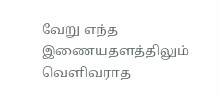வேறு எந்த இணையதளத்திலும் வெளிவராத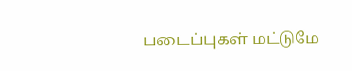படைப்புகள் மட்டுமே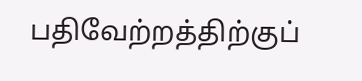பதிவேற்றத்திற்குப்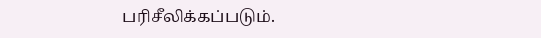பரிசீலிக்கப்படும்.